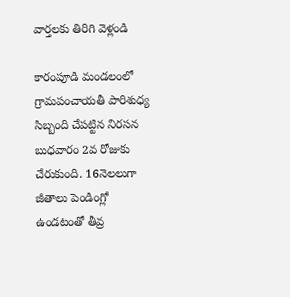వార్తలకు తిరిగి వెళ్లండి

కారంపూడి మండలంలో గ్రామపంచాయతీ పారిశుధ్య సిబ్బంది చేపట్టిన నిరసన బుధవారం 2వ రోజుకు చేరుకుంది. 16నెలలుగా జీతాలు పెండింగ్లో ఉండటంతో తీవ్ర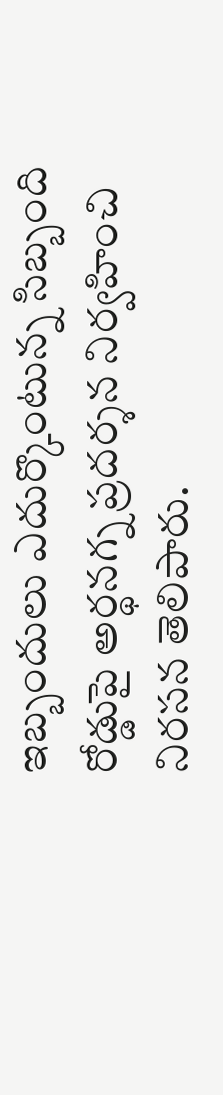ఇబ్బందులు ఎదుర్కొంటున్న సిబ్బంది రోడ్డుపై అర్థనగ్న ప్రదర్శన నిర్వహించి నిరసన తెలిపారు.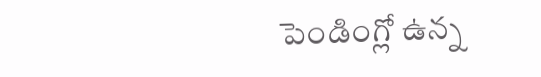పెండింగ్లో ఉన్న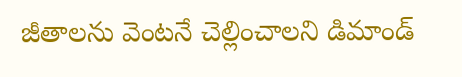జీతాలను వెంటనే చెల్లించాలని డిమాండ్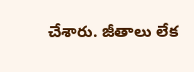చేశారు. జీతాలు లేక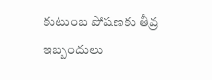కుటుంబ పోషణకు తీవ్ర ఇబ్బందులు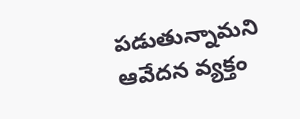పడుతున్నామని ఆవేదన వ్యక్తం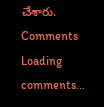చేశారు.
Comments
Loading comments...